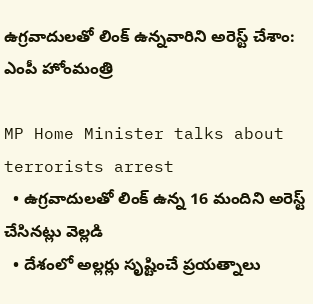ఉగ్రవాదులతో లింక్ ఉన్నవారిని అరెస్ట్ చేశాం: ఎంపీ హోంమంత్రి

MP Home Minister talks about terrorists arrest
  • ఉగ్రవాదులతో లింక్ ఉన్న 16 మందిని అరెస్ట్ చేసినట్లు వెల్లడి
  • దేశంలో అల్లర్లు సృష్టించే ప్రయత్నాలు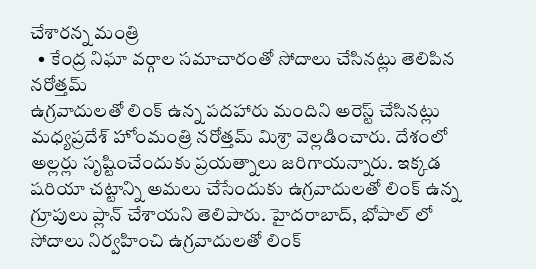చేశారన్న మంత్రి
  • కేంద్ర నిఘా వర్గాల సమాచారంతో సోదాలు చేసినట్లు తెలిపిన నరోత్తమ్
ఉగ్రవాదులతో లింక్ ఉన్న పదహారు మందిని అరెస్ట్ చేసినట్లు మధ్యప్రదేశ్ హోంమంత్రి నరోత్తమ్ మిశ్రా వెల్లడించారు. దేశంలో అల్లర్లు సృష్టించేందుకు ప్రయత్నాలు జరిగాయన్నారు. ఇక్కడ షరియా చట్టాన్ని అమలు చేసేందుకు ఉగ్రవాదులతో లింక్ ఉన్న గ్రూపులు ప్లాన్ చేశాయని తెలిపారు. హైదరాబాద్, భోపాల్ లో సోదాలు నిర్వహించి ఉగ్రవాదులతో లింక్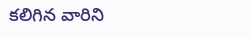కలిగిన వారిని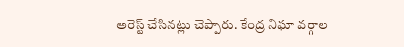అరెస్ట్ చేసినట్లు చెప్పారు. కేంద్ర నిఘా వర్గాల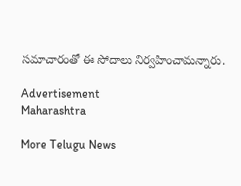సమాచారంతో ఈ సోదాలు నిర్వహించామన్నారు.

Advertisement
Maharashtra

More Telugu News